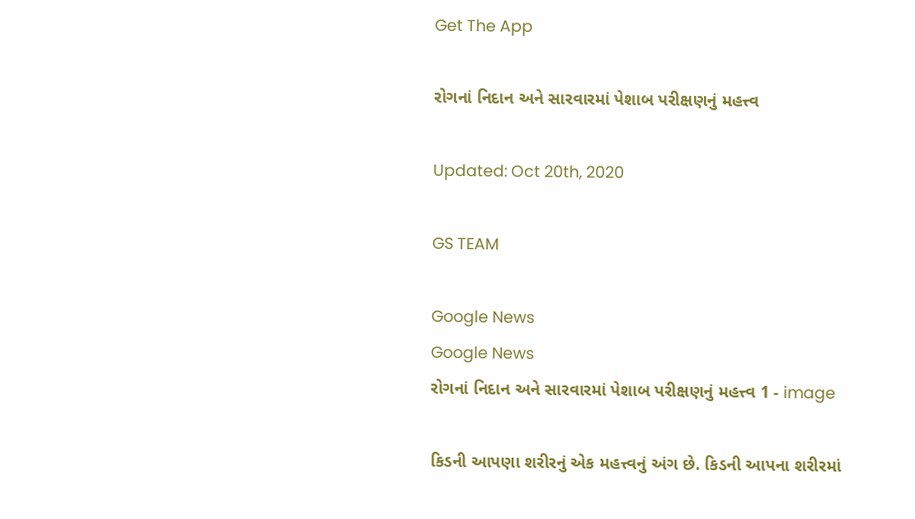Get The App

રોગનાં નિદાન અને સારવારમાં પેશાબ પરીક્ષણનું મહત્ત્વ

Updated: Oct 20th, 2020

GS TEAM

Google News
Google News
રોગનાં નિદાન અને સારવારમાં પેશાબ પરીક્ષણનું મહત્ત્વ 1 - image

કિડની આપણા શરીરનું એક મહત્ત્વનું અંગ છે. કિડની આપના શરીરમાં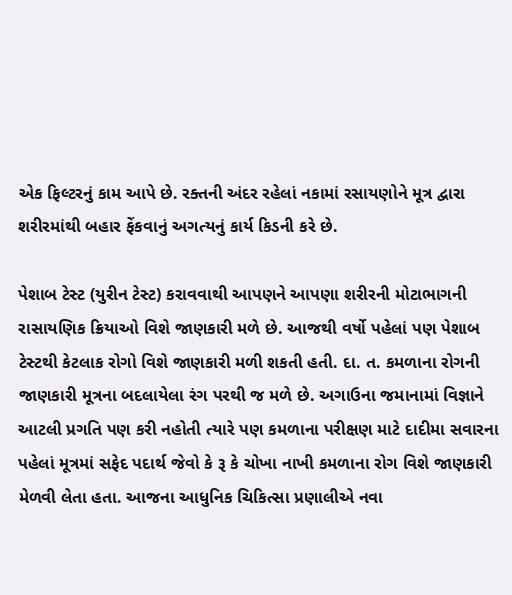એક ફિલ્ટરનું કામ આપે છે. રક્તની અંદર રહેલાં નકામાં રસાયણોને મૂત્ર દ્વારા શરીરમાંથી બહાર ફેંકવાનું અગત્યનું કાર્ય કિડની કરે છે.

પેશાબ ટેસ્ટ (યુરીન ટેસ્ટ) કરાવવાથી આપણને આપણા શરીરની મોટાભાગની રાસાયણિક ક્રિયાઓ વિશે જાણકારી મળે છે. આજથી વર્ષો પહેલાં પણ પેશાબ ટેસ્ટથી કેટલાક રોગો વિશે જાણકારી મળી શકતી હતી. દા. ત. કમળાના રોગની જાણકારી મૂત્રના બદલાયેલા રંગ પરથી જ મળે છે. અગાઉના જમાનામાં વિજ્ઞાને આટલી પ્રગતિ પણ કરી નહોતી ત્યારે પણ કમળાના પરીક્ષણ માટે દાદીમા સવારના પહેલાં મૂત્રમાં સફેદ પદાર્થ જેવો કે રૂ કે ચોખા નાખી કમળાના રોગ વિશે જાણકારી મેળવી લેતા હતા. આજના આધુનિક ચિકિત્સા પ્રણાલીએ નવા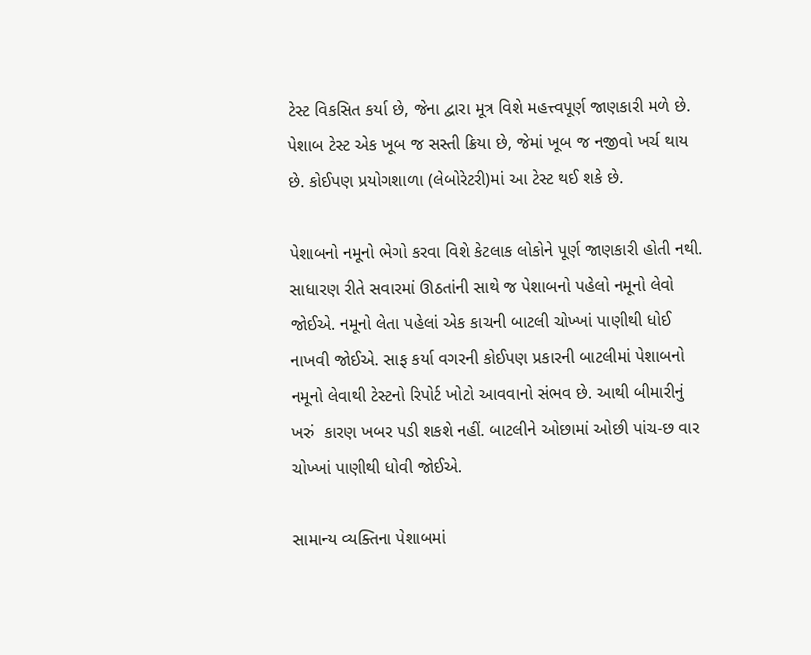ટેસ્ટ વિકસિત કર્યા છે, જેના દ્વારા મૂત્ર વિશે મહત્ત્વપૂર્ણ જાણકારી મળે છે. પેશાબ ટેસ્ટ એક ખૂબ જ સસ્તી ક્રિયા છે, જેમાં ખૂબ જ નજીવો ખર્ચ થાય છે. કોઈપણ પ્રયોગશાળા (લેબોરેટરી)માં આ ટેસ્ટ થઈ શકે છે.

પેશાબનો નમૂનો ભેગો કરવા વિશે કેટલાક લોકોને પૂર્ણ જાણકારી હોતી નથી. સાધારણ રીતે સવારમાં ઊઠતાંની સાથે જ પેશાબનો પહેલો નમૂનો લેવો જોઈએ. નમૂનો લેતા પહેલાં એક કાચની બાટલી ચોખ્ખાં પાણીથી ધોઈ નાખવી જોઈએ. સાફ કર્યા વગરની કોઈપણ પ્રકારની બાટલીમાં પેશાબનો નમૂનો લેવાથી ટેસ્ટનો રિપોર્ટ ખોટો આવવાનો સંભવ છે. આથી બીમારીનું ખરું  કારણ ખબર પડી શકશે નહીં. બાટલીને ઓછામાં ઓછી પાંચ-છ વાર ચોખ્ખાં પાણીથી ધોવી જોઈએ.

સામાન્ય વ્યક્તિના પેશાબમાં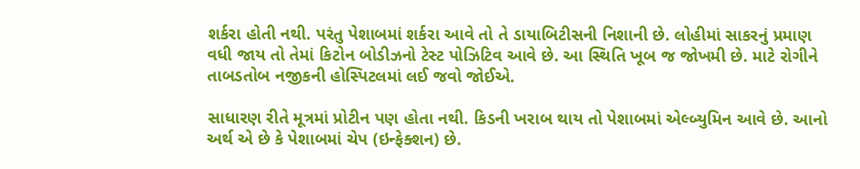શર્કરા હોતી નથી. પરંતુ પેશાબમાં શર્કરા આવે તો તે ડાયાબિટીસની નિશાની છે. લોહીમાં સાકરનું પ્રમાણ વધી જાય તો તેમાં કિટોન બોડીઝનો ટેસ્ટ પોઝિટિવ આવે છે. આ સ્થિતિ ખૂબ જ જોખમી છે. માટે રોગીને તાબડતોબ નજીકની હોસ્પિટલમાં લઈ જવો જોઈએ.

સાધારણ રીતે મૂત્રમાં પ્રોટીન પણ હોતા નથી. કિડની ખરાબ થાય તો પેશાબમાં એલ્બ્યુમિન આવે છે. આનો અર્થ એ છે કે પેશાબમાં ચેપ (ઇન્ફેક્શન) છે.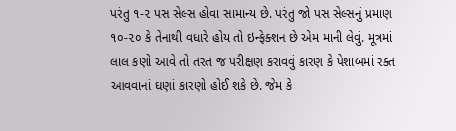પરંતુ ૧-૨ પસ સેલ્સ હોવા સામાન્ય છે. પરંતુ જો પસ સેલ્સનું પ્રમાણ ૧૦-૨૦ કે તેનાથી વધારે હોય તો ઇન્ફેક્શન છે એમ માની લેવું. મૂત્રમાં લાલ કણો આવે તો તરત જ પરીક્ષણ કરાવવું કારણ કે પેશાબમાં રક્ત આવવાનાં ઘણાં કારણો હોઈ શકે છે. જેમ કે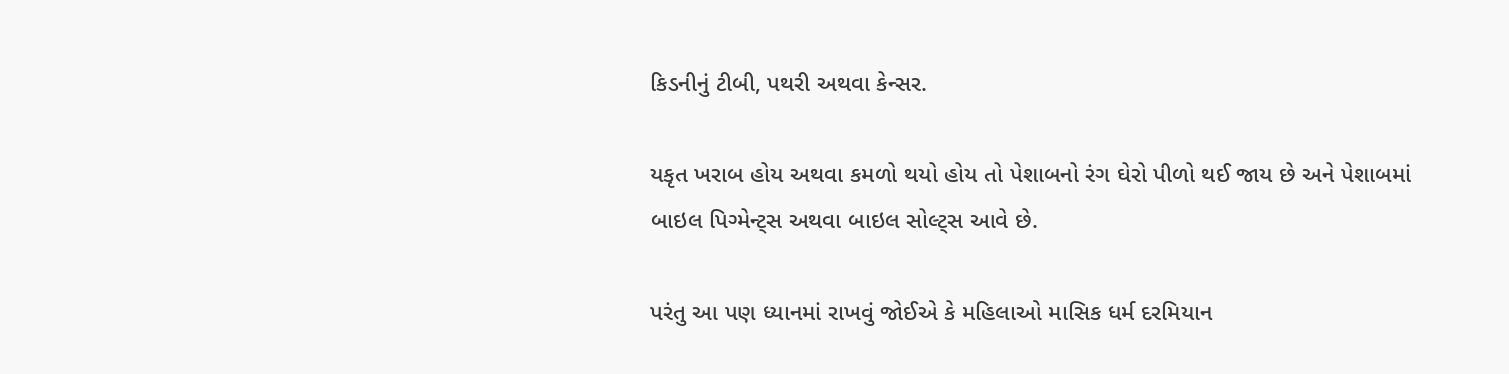કિડનીનું ટીબી, પથરી અથવા કેન્સર.

યકૃત ખરાબ હોય અથવા કમળો થયો હોય તો પેશાબનો રંગ ઘેરો પીળો થઈ જાય છે અને પેશાબમાં બાઇલ પિગ્મેન્ટ્સ અથવા બાઇલ સોલ્ટ્સ આવે છે.

પરંતુ આ પણ ધ્યાનમાં રાખવું જોઈએ કે મહિલાઓ માસિક ધર્મ દરમિયાન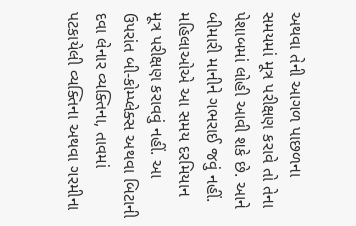અથવા તેની આગળ પાછળના સમયમાં મૂત્ર પરીક્ષણ કરાવે તો તેના પેશાબમાં લોહી આવી શકે છે. આને બીમારી માનીને ગભરાઈ જવું નહીં. મહિલાઓએ આ સમય દરમિયાન મૂત્ર પરીક્ષણ કરાવવું નહીં. આ ઉપરાંત બી-કોમ્પ્લેક્સ અથવા બિટાની દવા લેનાર વ્યક્તિના, તાવમાં પટકાયેલી વ્યક્તિના અથવા ગરમીના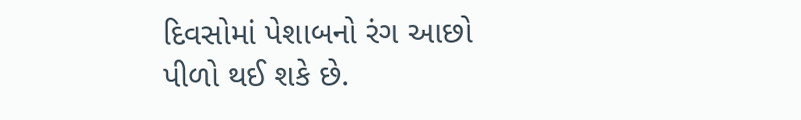દિવસોમાં પેશાબનો રંગ આછો પીળો થઈ શકે છે.